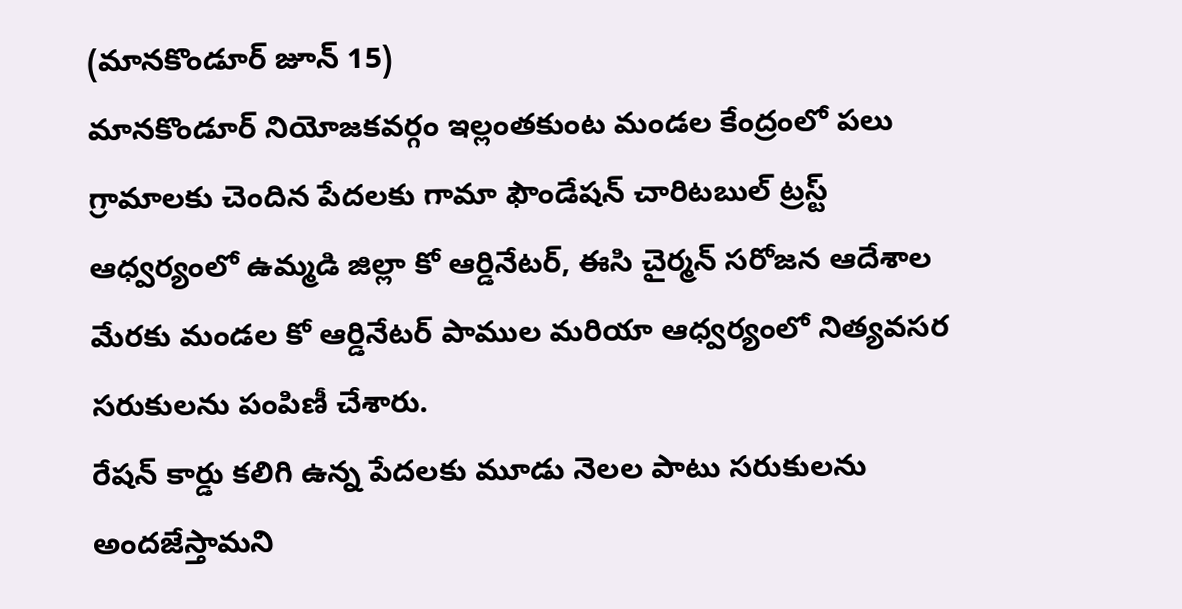(మానకొండూర్ జూన్ 15)
మానకొండూర్ నియోజకవర్గం ఇల్లంతకుంట మండల కేంద్రంలో పలు గ్రామాలకు చెందిన పేదలకు గామా ఫౌండేషన్ చారిటబుల్ ట్రస్ట్ ఆధ్వర్యంలో ఉమ్మడి జిల్లా కో ఆర్డినేటర్, ఈసి చైర్మన్ సరోజన ఆదేశాల మేరకు మండల కో ఆర్డినేటర్ పాముల మరియా ఆధ్వర్యంలో నిత్యవసర సరుకులను పంపిణీ చేశారు.
రేషన్ కార్డు కలిగి ఉన్న పేదలకు మూడు నెలల పాటు సరుకులను అందజేస్తామని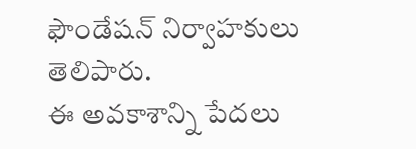ఫౌండేషన్ నిర్వాహకులు తెలిపారు.
ఈ అవకాశాన్ని పేదలు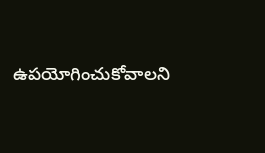ఉపయోగించుకోవాలని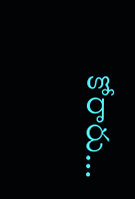కోరారు…